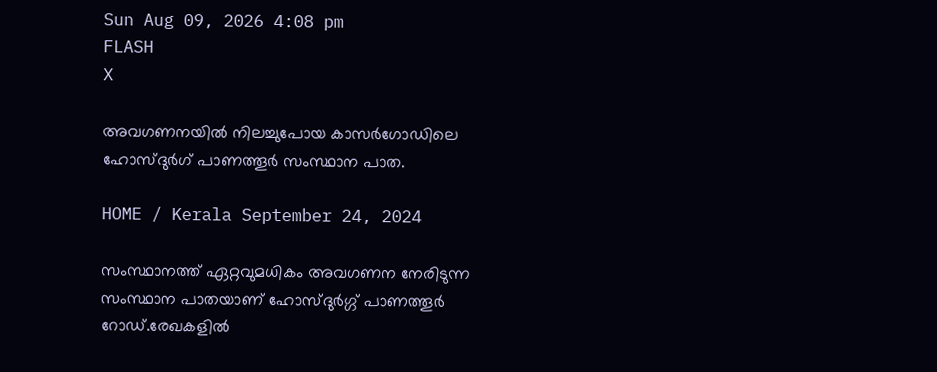Sun Aug 09, 2026 4:08 pm
FLASH
X

അവഗണനയിൽ നിലച്ചുപോയ കാസർഗോഡിലെ ഹോസ്ദുർഗ് പാണത്തൂർ സംസ്ഥാന പാത.

HOME / Kerala September 24, 2024

സംസ്ഥാനത്ത് ഏറ്റവുമധികം അവഗണന നേരിടുന്ന സംസ്ഥാന പാതയാണ് ഹോസ്ദുർഗ്ഗ് പാണത്തൂർ റോഡ്.രേഖകളിൽ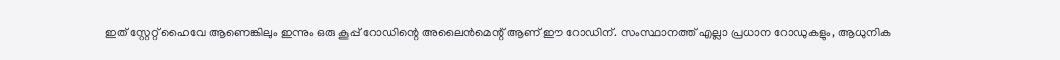ഇത് സ്റ്റേറ്റ് ഹൈവേ ആണെങ്കിലും ഇന്നും ഒരു കൂപ്പ് റോഡിന്റെ അലൈൻമെന്റ് ആണ് ഈ റോഡിന്. സംസ്ഥാനത്ത് എല്ലാ പ്രധാന റോഡുകളും, ആധുനിക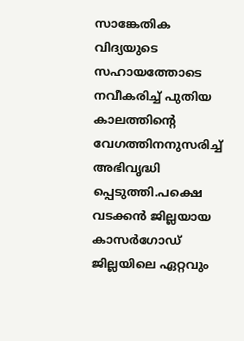സാങ്കേതിക വിദ്യയുടെ സഹായത്തോടെ നവീകരിച്ച് പുതിയ കാലത്തിന്റെ വേഗത്തിനനുസരിച്ച് അഭിവൃദ്ധി പ്പെടുത്തി.പക്ഷെ വടക്കൻ ജില്ലയായ കാസർഗോഡ് ജില്ലയിലെ ഏറ്റവും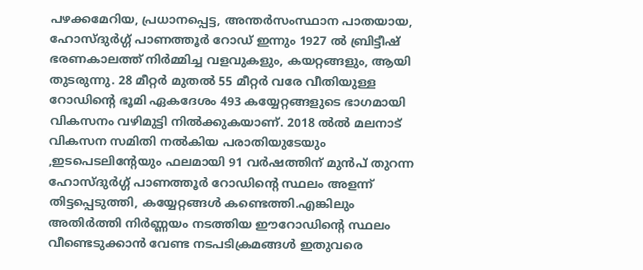പഴക്കമേറിയ, പ്രധാനപ്പെട്ട, അന്തർസംസ്ഥാന പാതയായ, ഹോസ്ദുർഗ്ഗ് പാണത്തൂർ റോഡ് ഇന്നും 1927 ൽ ബ്രിട്ടീഷ് ഭരണകാലത്ത് നിർമ്മിച്ച വളവുകളും, കയറ്റങ്ങളും, ആയി തുടരുന്നു. 28 മീറ്റർ മുതൽ 55 മീറ്റർ വരേ വീതിയുള്ള റോഡിന്റെ ഭൂമി ഏകദേശം 493 കയ്യേറ്റങ്ങളുടെ ഭാഗമായി വികസനം വഴിമുട്ടി നിൽക്കുകയാണ്. 2018 ൽൽ മലനാട് വികസന സമിതി നൽകിയ പരാതിയുടേയും ,ഇടപെടലിന്റേയും ഫലമായി 91 വർഷത്തിന് മുൻപ് തുറന്ന ഹോസ്ദുർഗ്ഗ് പാണത്തൂർ റോഡിന്റെ സ്ഥലം അളന്ന് തിട്ടപ്പെടുത്തി, കയ്യേറ്റങ്ങൾ കണ്ടെത്തി.എങ്കിലും അതിർത്തി നിർണ്ണയം നടത്തിയ ഈറോഡിന്റെ സ്ഥലം വീണ്ടെടുക്കാൻ വേണ്ട നടപടിക്രമങ്ങൾ ഇതുവരെ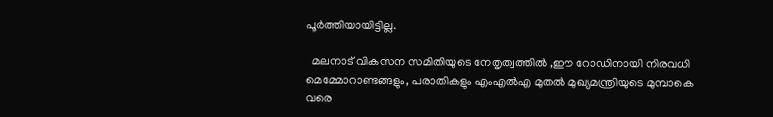പൂർത്തിയായിട്ടില്ല.

  മലനാട് വികസന സമിതിയുടെ നേതൃത്വത്തിൽ ,ഈ റോഡിനായി നിരവധി മെമ്മോറാണ്ടങ്ങളും, പരാതികളും എംഎൽഎ മുതൽ മുഖ്യമന്ത്രിയുടെ മുമ്പാകെ വരെ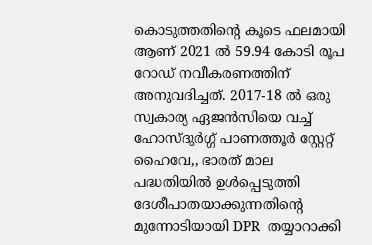കൊടുത്തതിന്റെ കൂടെ ഫലമായി ആണ് 2021 ൽ 59.94 കോടി രൂപ റോഡ് നവീകരണത്തിന് അനുവദിച്ചത്. 2017-18 ൽ ഒരു സ്വകാര്യ ഏജൻസിയെ വച്ച് ഹോസ്ദുർഗ്ഗ് പാണത്തൂർ സ്റ്റേറ്റ് ഹൈവേ,, ഭാരത് മാല പദ്ധതിയിൽ ഉൾപ്പെടുത്തി ദേശീപാതയാക്കുന്നതിന്റെ മുന്നോടിയായി DPR  തയ്യാറാക്കി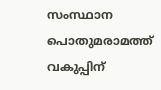സംസ്ഥാന പൊതുമരാമത്ത് വകുപ്പിന്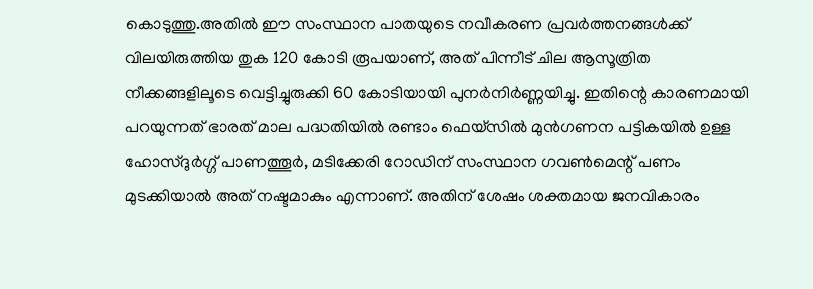കൊടുത്തു.അതിൽ ഈ സംസ്ഥാന പാതയുടെ നവീകരണ പ്രവർത്തനങ്ങൾക്ക് വിലയിരുത്തിയ തുക 120 കോടി രൂപയാണ്, അത് പിന്നീട് ചില ആസൂത്രിത നീക്കങ്ങളിലൂടെ വെട്ടിച്ചുരുക്കി 60 കോടിയായി പുനർനിർണ്ണയിച്ചു. ഇതിന്റെ കാരണമായി പറയുന്നത് ഭാരത് മാല പദ്ധതിയിൽ രണ്ടാം ഫെയ്സിൽ മുൻഗണന പട്ടികയിൽ ഉള്ള ഹോസ്ദുർഗ്ഗ് പാണത്തൂർ, മടിക്കേരി റോഡിന് സംസ്ഥാന ഗവൺമെന്റ് പണം മുടക്കിയാൽ അത് നഷ്ടമാകും എന്നാണ്. അതിന് ശേഷം ശക്തമായ ജനവികാരം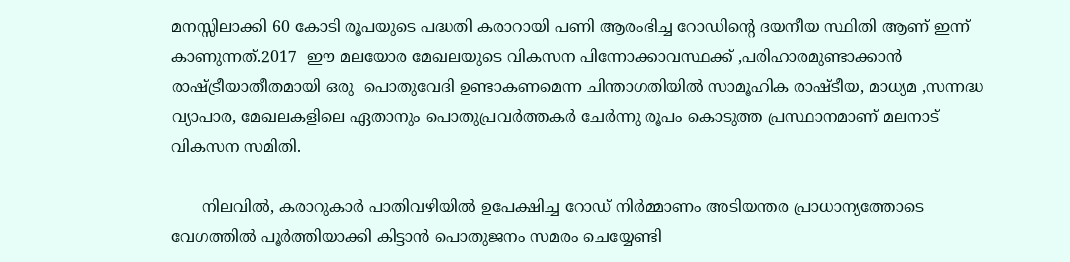മനസ്സിലാക്കി 60 കോടി രൂപയുടെ പദ്ധതി കരാറായി പണി ആരംഭിച്ച റോഡിന്റെ ദയനീയ സ്ഥിതി ആണ് ഇന്ന് കാണുന്നത്.2017  ഈ മലയോര മേഖലയുടെ വികസന പിന്നോക്കാവസ്ഥക്ക് ,പരിഹാരമുണ്ടാക്കാൻ രാഷ്ട്രീയാതീതമായി ഒരു  പൊതുവേദി ഉണ്ടാകണമെന്ന ചിന്താഗതിയിൽ സാമൂഹിക രാഷ്ടീയ, മാധ്യമ ,സന്നദ്ധ വ്യാപാര, മേഖലകളിലെ ഏതാനും പൊതുപ്രവർത്തകർ ചേർന്നു രൂപം കൊടുത്ത പ്രസ്ഥാനമാണ് മലനാട് വികസന സമിതി.

      നിലവിൽ, കരാറുകാർ പാതിവഴിയിൽ ഉപേക്ഷിച്ച റോഡ് നിർമ്മാണം അടിയന്തര പ്രാധാന്യത്തോടെ വേഗത്തിൽ പൂർത്തിയാക്കി കിട്ടാൻ പൊതുജനം സമരം ചെയ്യേണ്ടി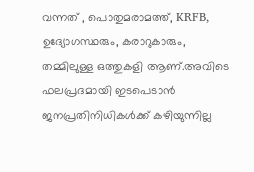വന്നത് , പൊതുമരാമത്ത്, KRFB, ഉദ്യോഗസ്ഥരും, കരാറുകാരും, തമ്മിലുള്ള ഒത്തുകളി ആണ്.അവിടെ ഫലപ്രദമായി ഇടപെടാൻ ജനപ്രതിനിധികൾക്ക് കഴിയുന്നില്ല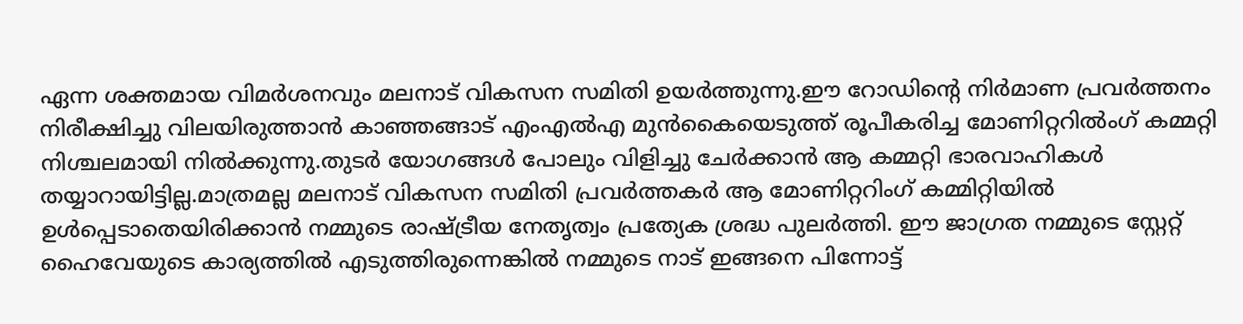ഏന്ന ശക്തമായ വിമർശനവും മലനാട് വികസന സമിതി ഉയർത്തുന്നു.ഈ റോഡിന്റെ നിർമാണ പ്രവർത്തനം നിരീക്ഷിച്ചു വിലയിരുത്താൻ കാഞ്ഞങ്ങാട് എംഎൽഎ മുൻകൈയെടുത്ത് രൂപീകരിച്ച മോണിറ്ററിൽംഗ് കമ്മറ്റി നിശ്ചലമായി നിൽക്കുന്നു.തുടർ യോഗങ്ങൾ പോലും വിളിച്ചു ചേർക്കാൻ ആ കമ്മറ്റി ഭാരവാഹികൾ തയ്യാറായിട്ടില്ല.മാത്രമല്ല മലനാട് വികസന സമിതി പ്രവർത്തകർ ആ മോണിറ്ററിംഗ് കമ്മിറ്റിയിൽ ഉൾപ്പെടാതെയിരിക്കാൻ നമ്മുടെ രാഷ്ട്രീയ നേതൃത്വം പ്രത്യേക ശ്രദ്ധ പുലർത്തി. ഈ ജാഗ്രത നമ്മുടെ സ്റ്റേറ്റ് ഹൈവേയുടെ കാര്യത്തിൽ എടുത്തിരുന്നെങ്കിൽ നമ്മുടെ നാട് ഇങ്ങനെ പിന്നോട്ട്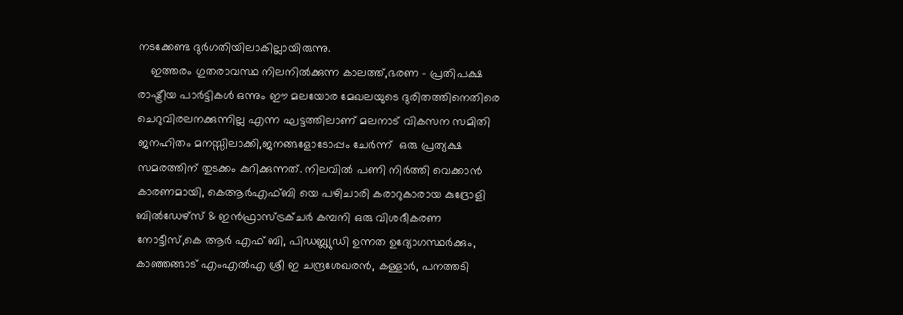നടക്കേണ്ട ദുർഗതിയിലാകില്ലായിരുന്നു.
    ഇത്തരം ഗുതരാവസ്ഥ നിലനിൽക്കുന്ന കാലത്ത്,ഭരണ - പ്രതിപക്ഷ രാഷ്ട്രീയ പാർട്ടികൾ ഒന്നും ഈ മലയോര മേഖലയുടെ ദുരിതത്തിനെതിരെ ചെറുവിരലനക്കുന്നില്ല എന്ന ഘട്ടത്തിലാണ് മലനാട് വികസന സമിതി ജനഹിതം മനസ്സിലാക്കി,ജനങ്ങളോടോപ്പം ചേർന്ന്  ഒരു പ്രത്യക്ഷ സമരത്തിന് തുടക്കം കുറിക്കുന്നത്. നിലവിൽ പണി നിർത്തി വെക്കാൻ കാരണമായി, കെആർഎഫ്ബി യെ പഴിചാരി കരാറുകാരായ കുദ്രോളി ബിൽഡേഴ്സ് & ഇൻഫ്രാസ്ട്രക്ചർ കമ്പനി ഒരു വിശദീകരണ നോട്ടീസ്,കെ ആർ എഫ് ബി, പിഡബ്ല്യുഡി ഉന്നത ഉദ്യോഗസ്ഥർക്കും, കാഞ്ഞങ്ങാട് എംഎൽഎ ശ്രീ ഇ ചന്ദ്രശേഖരൻ, കള്ളാർ, പനത്തടി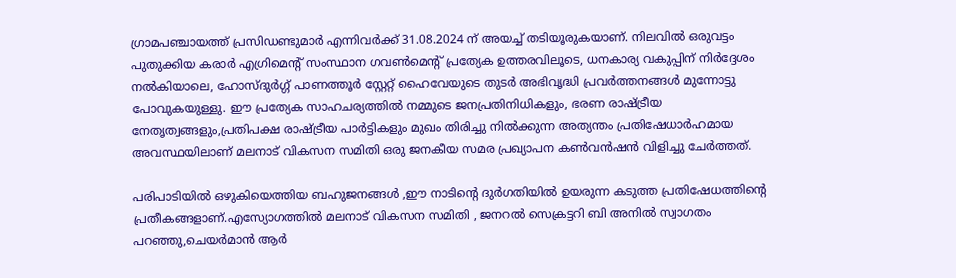ഗ്രാമപഞ്ചായത്ത് പ്രസിഡണ്ടുമാർ എന്നിവർക്ക് 31.08.2024 ന് അയച്ച് തടിയൂരുകയാണ്. നിലവിൽ ഒരുവട്ടം പുതുക്കിയ കരാർ എഗ്രിമെന്റ് സംസ്ഥാന ഗവൺമെന്റ് പ്രത്യേക ഉത്തരവിലൂടെ, ധനകാര്യ വകുപ്പിന് നിർദ്ദേശം നൽകിയാലെ, ഹോസ്ദുർഗ്ഗ് പാണത്തൂർ സ്റ്റേറ്റ് ഹൈവേയുടെ തുടർ അഭിവൃദ്ധി പ്രവർത്തനങ്ങൾ മുന്നോട്ടു പോവുകയുള്ളു. ഈ പ്രത്യേക സാഹചര്യത്തിൽ നമ്മുടെ ജനപ്രതിനിധികളും, ഭരണ രാഷ്ട്രീയ നേതൃത്വങ്ങളും,പ്രതിപക്ഷ രാഷ്ട്രീയ പാർട്ടികളും മുഖം തിരിച്ചു നിൽക്കുന്ന അത്യന്തം പ്രതിഷേധാർഹമായ അവസ്ഥയിലാണ് മലനാട് വികസന സമിതി ഒരു ജനകീയ സമര പ്രഖ്യാപന കൺവൻഷൻ വിളിച്ചു ചേർത്തത്.

പരിപാടിയിൽ ഒഴുകിയെത്തിയ ബഹുജനങ്ങൾ ,ഈ നാടിന്റെ ദുർഗതിയിൽ ഉയരുന്ന കടുത്ത പ്രതിഷേധത്തിന്റെ പ്രതീകങ്ങളാണ്.എസ്യോഗത്തിൽ മലനാട് വികസന സമിതി , ജനറൽ സെക്രട്ടറി ബി അനിൽ സ്വാഗതം പറഞ്ഞു,ചെയർമാൻ ആർ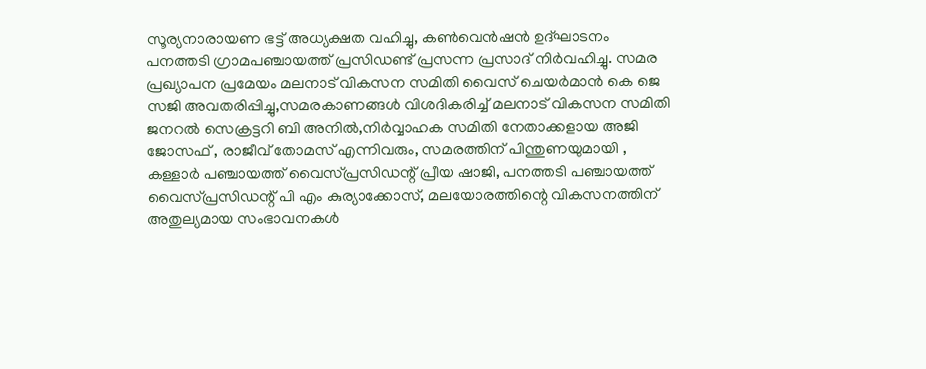സൂര്യനാരായണ ഭട്ട് അധ്യക്ഷത വഹിച്ചു, കൺവെൻഷൻ ഉദ്ഘാടനം പനത്തടി ഗ്രാമപഞ്ചായത്ത് പ്രസിഡണ്ട് പ്രസന്ന പ്രസാദ് നിർവഹിച്ചു. സമര പ്രഖ്യാപന പ്രമേയം മലനാട് വികസന സമിതി വൈസ് ചെയർമാൻ കെ ജെ സജി അവതരിപ്പിച്ചു,സമരകാണങ്ങൾ വിശദികരിച്ച് മലനാട് വികസന സമിതി ജനറൽ സെക്രട്ടറി ബി അനിൽ,നിർവ്വാഹക സമിതി നേതാക്കളായ അജി ജോസഫ് , രാജീവ് തോമസ് എന്നിവരും, സമരത്തിന് പിന്തുണയുമായി , കള്ളാർ പഞ്ചായത്ത് വൈസ്പ്രസിഡന്റ് പ്രീയ ഷാജി, പനത്തടി പഞ്ചായത്ത് വൈസ്പ്രസിഡന്റ് പി എം കുര്യാക്കോസ്, മലയോരത്തിന്റെ വികസനത്തിന് അതുല്യമായ സംഭാവനകൾ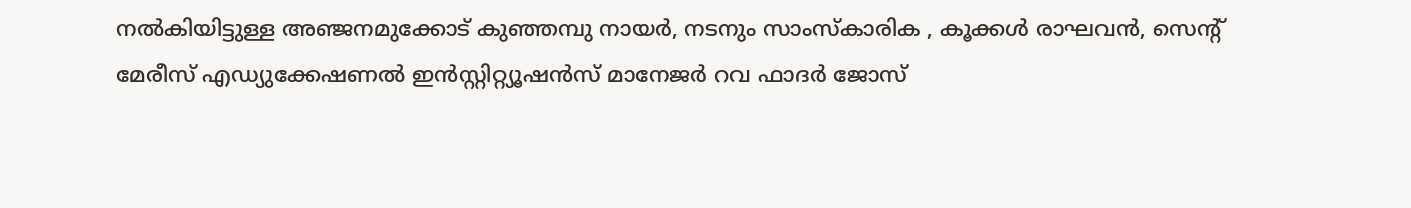നൽകിയിട്ടുള്ള അഞ്ജനമുക്കോട് കുഞ്ഞമ്പു നായർ, നടനും സാംസ്കാരിക , കൂക്കൾ രാഘവൻ, സെന്റ് മേരീസ് എഡ്യുക്കേഷണൽ ഇൻസ്റ്റിറ്റ്യൂഷൻസ് മാനേജർ റവ ഫാദർ ജോസ്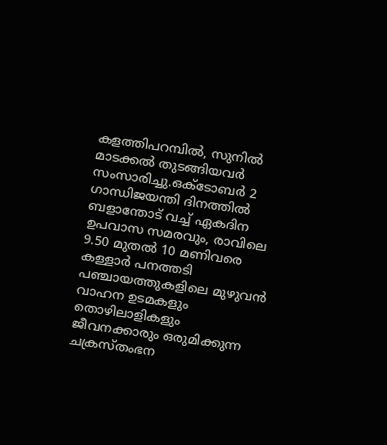കളത്തിപറമ്പിൽ, സുനിൽ മാടക്കൽ തുടങ്ങിയവർ സംസാരിച്ചു.ഒക്ടോബർ 2 ഗാന്ധിജയന്തി ദിനത്തിൽ ബളാന്തോട് വച്ച് ഏകദിന ഉപവാസ സമരവും, രാവിലെ 9.50 മുതൽ 10 മണിവരെ കള്ളാർ പനത്തടി പഞ്ചായത്തുകളിലെ മുഴുവൻ വാഹന ഉടമകളും തൊഴിലാളികളും ജീവനക്കാരും ഒരുമിക്കുന്ന ചക്രസ്തംഭന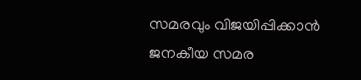സമരവും വിജയിപ്പിക്കാൻ ജനകീയ സമര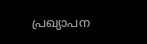പ്രഖ്യാപന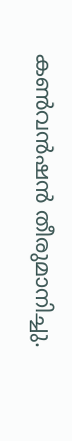കൺവൻഷൻ തീരുമാനിച്ചു.